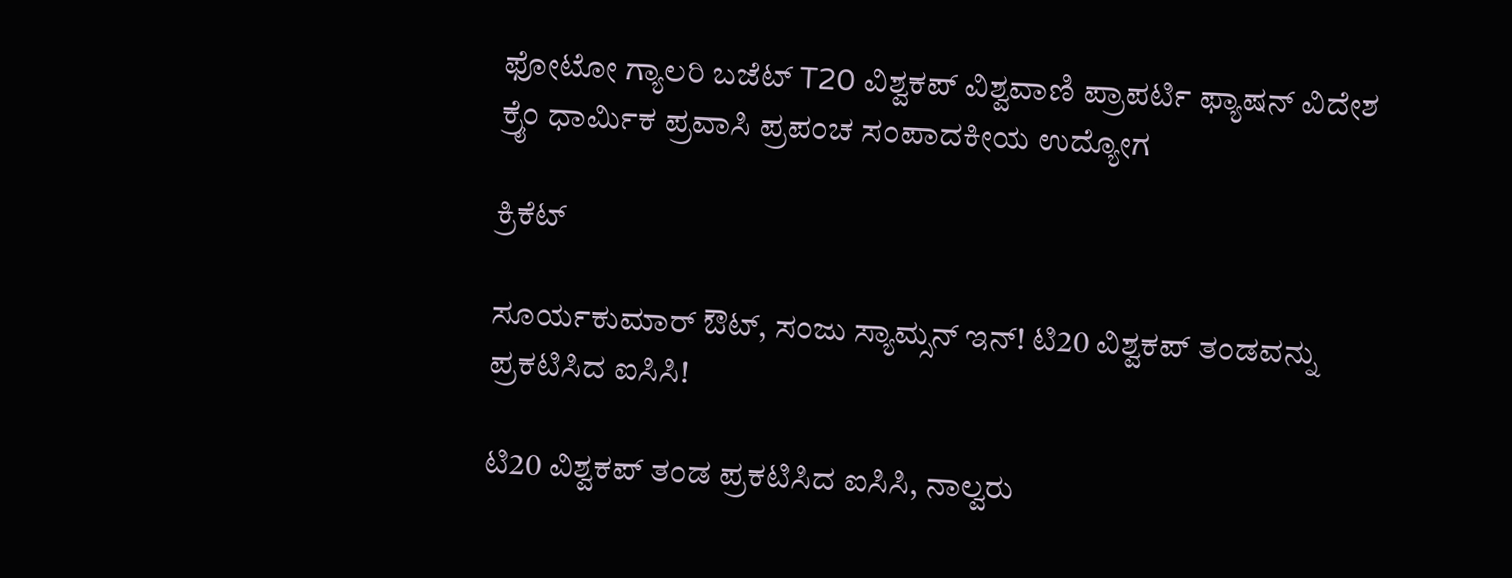ಫೋಟೋ ಗ್ಯಾಲರಿ ಬಜೆಟ್ T20 ವಿಶ್ವಕಪ್ ವಿಶ್ವವಾಣಿ ಪ್ರಾಪರ್ಟಿ ಫ್ಯಾಷನ್ ವಿದೇಶ ಕ್ರೈಂ ಧಾರ್ಮಿಕ ಪ್ರವಾಸಿ ಪ್ರಪಂಚ ಸಂಪಾದಕೀಯ ಉದ್ಯೋಗ

ಕ್ರಿಕೆಟ್‌

ಸೂರ್ಯಕುಮಾರ್‌ ಔಟ್‌, ಸಂಜು ಸ್ಯಾಮ್ಸನ್‌ ಇನ್‌! ಟಿ20 ವಿಶ್ವಕಪ್‌ ತಂಡವನ್ನು ಪ್ರಕಟಿಸಿದ ಐಸಿಸಿ!

ಟಿ20 ವಿಶ್ವಕಪ್‌ ತಂಡ ಪ್ರಕಟಿಸಿದ ಐಸಿಸಿ, ನಾಲ್ವರು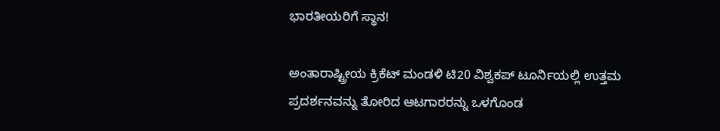ಭಾರತೀಯರಿಗೆ ಸ್ಥಾನ!

ಅಂತಾರಾಷ್ಟ್ರೀಯ ಕ್ರಿಕೆಟ್ ಮಂಡಳಿ ಟಿ20 ವಿಶ್ವಕಪ್‌ ಟೂರ್ನಿಯಲ್ಲಿ ಉತ್ತಮ ಪ್ರದರ್ಶನವನ್ನು ತೋರಿದ ಆಟಗಾರರನ್ನು ಒಳಗೊಂಡ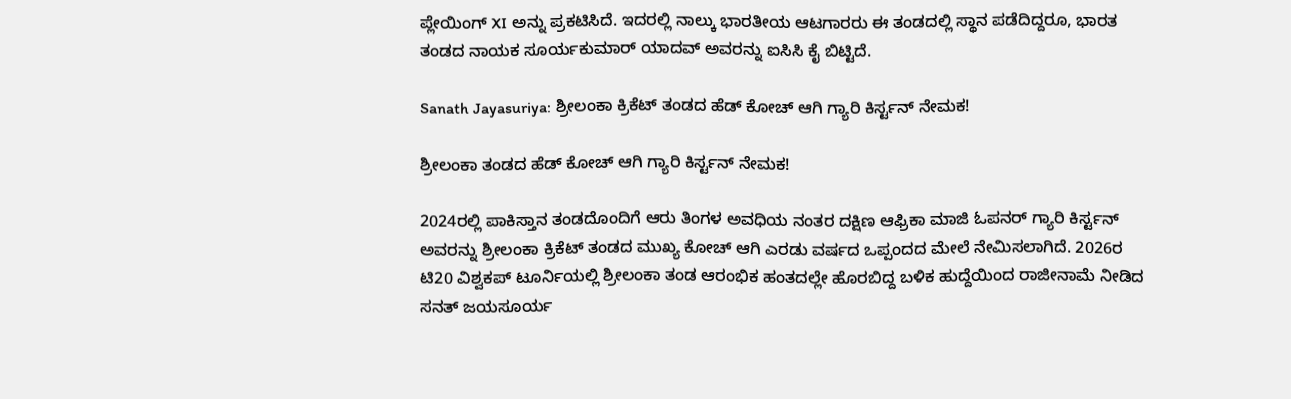ಪ್ಲೇಯಿಂಗ್‌ XI ಅನ್ನು ಪ್ರಕಟಿಸಿದೆ. ಇದರಲ್ಲಿ ನಾಲ್ಕು ಭಾರತೀಯ ಆಟಗಾರರು ಈ ತಂಡದಲ್ಲಿ ಸ್ಥಾನ ಪಡೆದಿದ್ದರೂ, ಭಾರತ ತಂಡದ ನಾಯಕ ಸೂರ್ಯಕುಮಾರ್ ಯಾದವ್ ಅವರನ್ನು ಐಸಿಸಿ ಕೈ ಬಿಟ್ಟಿದೆ.

Sanath Jayasuriya: ಶ್ರೀಲಂಕಾ ಕ್ರಿಕೆಟ್‌ ತಂಡದ ಹೆಡ್‌ ಕೋಚ್‌ ಆಗಿ ಗ್ಯಾರಿ ಕಿರ್ಸ್ಟನ್ ನೇಮಕ!

ಶ್ರೀಲಂಕಾ ತಂಡದ ಹೆಡ್‌ ಕೋಚ್‌ ಆಗಿ ಗ್ಯಾರಿ ಕಿರ್ಸ್ಟನ್ ನೇಮಕ!

2024ರಲ್ಲಿ ಪಾಕಿಸ್ತಾನ ತಂಡದೊಂದಿಗೆ ಆರು ತಿಂಗಳ ಅವಧಿಯ ನಂತರ ದಕ್ಷಿಣ ಆಫ್ರಿಕಾ ಮಾಜಿ ಓಪನರ್ ಗ್ಯಾರಿ ಕಿರ್ಸ್ಟನ್ ಅವರನ್ನು ಶ್ರೀಲಂಕಾ ಕ್ರಿಕೆಟ್ ತಂಡದ ಮುಖ್ಯ ಕೋಚ್ ಆಗಿ ಎರಡು ವರ್ಷದ ಒಪ್ಪಂದದ ಮೇಲೆ ನೇಮಿಸಲಾಗಿದೆ. 2026ರ ಟಿ20 ವಿಶ್ವಕಪ್‌ ಟೂರ್ನಿಯಲ್ಲಿ ಶ್ರೀಲಂಕಾ ತಂಡ ಆರಂಭಿಕ ಹಂತದಲ್ಲೇ ಹೊರಬಿದ್ದ ಬಳಿಕ ಹುದ್ದೆಯಿಂದ ರಾಜೀನಾಮೆ ನೀಡಿದ ಸನತ್ ಜಯಸೂರ್ಯ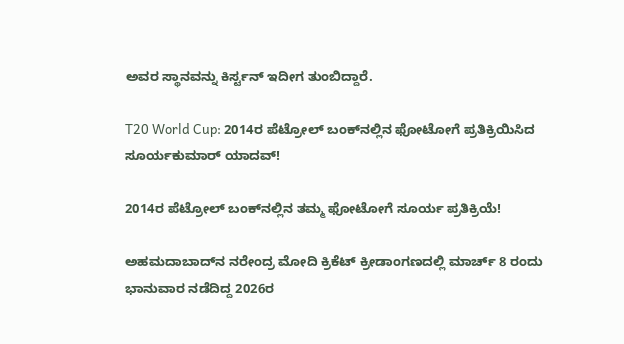ಅವರ ಸ್ಥಾನವನ್ನು ಕಿರ್ಸ್ಟನ್ ಇದೀಗ ತುಂಬಿದ್ದಾರೆ.

T20 World Cup: 2014ರ ಪೆಟ್ರೋಲ್‌ ಬಂಕ್‌ನಲ್ಲಿನ ಫೋಟೋಗೆ ಪ್ರತಿಕ್ರಿಯಿಸಿದ ಸೂರ್ಯಕುಮಾರ್‌ ಯಾದವ್‌!

2014ರ ಪೆಟ್ರೋಲ್‌ ಬಂಕ್‌ನಲ್ಲಿನ ತಮ್ಮ ಫೋಟೋಗೆ ಸೂರ್ಯ ಪ್ರತಿಕ್ರಿಯೆ!

ಅಹಮದಾಬಾದ್‌ನ ನರೇಂದ್ರ ಮೋದಿ ಕ್ರಿಕೆಟ್‌ ಕ್ರೀಡಾಂಗಣದಲ್ಲಿ ಮಾರ್ಚ್‌ 8 ರಂದು ಭಾನುವಾರ ನಡೆದಿದ್ದ 2026ರ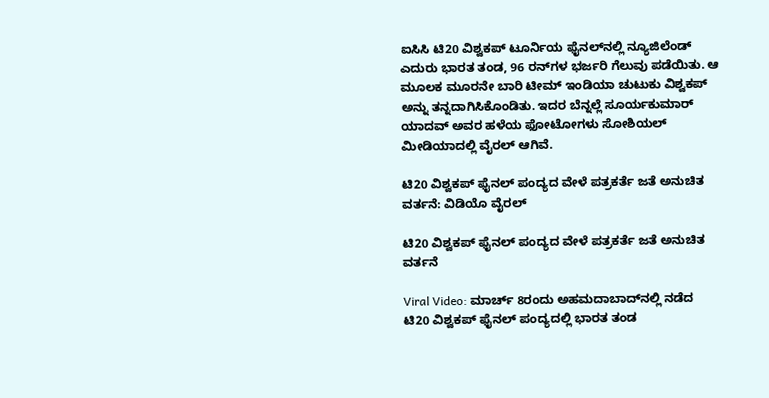ಐಸಿಸಿ ಟಿ20 ವಿಶ್ವಕಪ್‌ ಟೂರ್ನಿಯ ಫೈನಲ್‌ನಲ್ಲಿ ನ್ಯೂಜಿಲೆಂಡ್‌ ಎದುರು ಭಾರತ ತಂಡ, 96 ರನ್‌ಗಳ ಭರ್ಜರಿ ಗೆಲುವು ಪಡೆಯಿತು. ಆ ಮೂಲಕ ಮೂರನೇ ಬಾರಿ ಟೀಮ್‌ ಇಂಡಿಯಾ ಚುಟುಕು ವಿಶ್ವಕಪ್‌ ಅನ್ನು ತನ್ನದಾಗಿಸಿಕೊಂಡಿತು. ಇದರ ಬೆನ್ನಲ್ಲೆ ಸೂರ್ಯಕುಮಾರ್‌ ಯಾದವ್‌ ಅವರ ಹಳೆಯ ಫೋಟೋಗಳು ಸೋಶಿಯಲ್‌ ಮೀಡಿಯಾದಲ್ಲಿ ವೈರಲ್‌ ಆಗಿವೆ.

ಟಿ20 ವಿಶ್ವಕಪ್ ಫೈನಲ್‌ ಪಂದ್ಯದ ವೇಳೆ ಪತ್ರಕರ್ತೆ ಜತೆ ಅನುಚಿತ ವರ್ತನೆ: ವಿಡಿಯೊ ವೈರಲ್

ಟಿ20 ವಿಶ್ವಕಪ್ ಫೈನಲ್‌ ಪಂದ್ಯದ ವೇಳೆ ಪತ್ರಕರ್ತೆ ಜತೆ ಅನುಚಿತ ವರ್ತನೆ

Viral Video: ಮಾರ್ಚ್‌ 8ರಂದು ಅಹಮದಾಬಾದ್‌ನಲ್ಲಿ ನಡೆದ ಟಿ20 ವಿಶ್ವಕಪ್‌ ಫೈನಲ್‌ ಪಂದ್ಯದಲ್ಲಿ ಭಾರತ ತಂಡ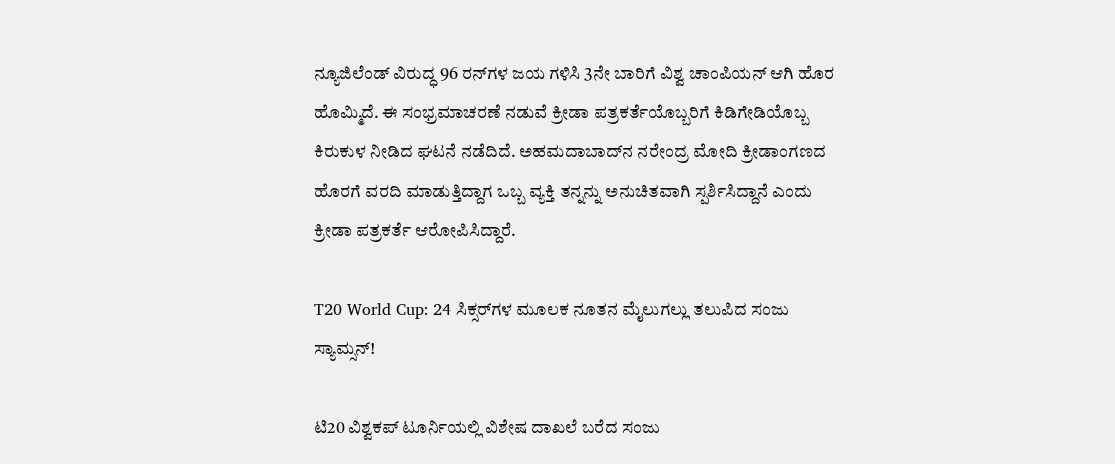ನ್ಯೂಜಿಲೆಂಡ್‌ ವಿರುದ್ಧ 96 ರನ್‌ಗಳ ಜಯ ಗಳಿಸಿ 3ನೇ ಬಾರಿಗೆ ವಿಶ್ವ ಚಾಂಪಿಯನ್ ಆಗಿ ಹೊರ ಹೊಮ್ಮಿದೆ. ಈ ಸಂಭ್ರಮಾಚರಣೆ ನಡುವೆ ಕ್ರೀಡಾ ಪತ್ರಕರ್ತೆಯೊಬ್ಬರಿಗೆ ಕಿಡಿಗೇಡಿಯೊಬ್ಬ ಕಿರುಕುಳ ನೀಡಿದ ಘಟನೆ ನಡೆದಿದೆ. ಅಹಮದಾಬಾದ್‌ನ ನರೇಂದ್ರ ಮೋದಿ ಕ್ರೀಡಾಂಗಣದ ಹೊರಗೆ ವರದಿ ಮಾಡುತ್ತಿದ್ದಾಗ ಒಬ್ಬ ವ್ಯಕ್ತಿ ತನ್ನನ್ನು ಅನುಚಿತವಾಗಿ ಸ್ಪರ್ಶಿಸಿದ್ದಾನೆ ಎಂದು ಕ್ರೀಡಾ ಪತ್ರಕರ್ತೆ ಆರೋಪಿಸಿದ್ದಾರೆ.

T20 World Cup: 24 ಸಿಕ್ಸರ್‌ಗಳ ಮೂಲಕ ನೂತನ ಮೈಲುಗಲ್ಲು ತಲುಪಿದ ಸಂಜು ಸ್ಯಾಮ್ಸನ್!

ಟಿ20 ವಿಶ್ವಕಪ್‌ ಟೂರ್ನಿಯಲ್ಲಿ ವಿಶೇಷ ದಾಖಲೆ ಬರೆದ ಸಂಜು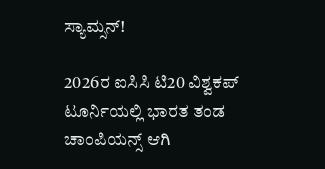ಸ್ಯಾಮ್ಸನ್‌!

2026ರ ಐಸಿಸಿ ಟಿ20 ವಿಶ್ವಕಪ್ ಟೂರ್ನಿಯಲ್ಲಿ ಭಾರತ ತಂಡ ಚಾಂಪಿಯನ್ಸ್ ಆಗಿ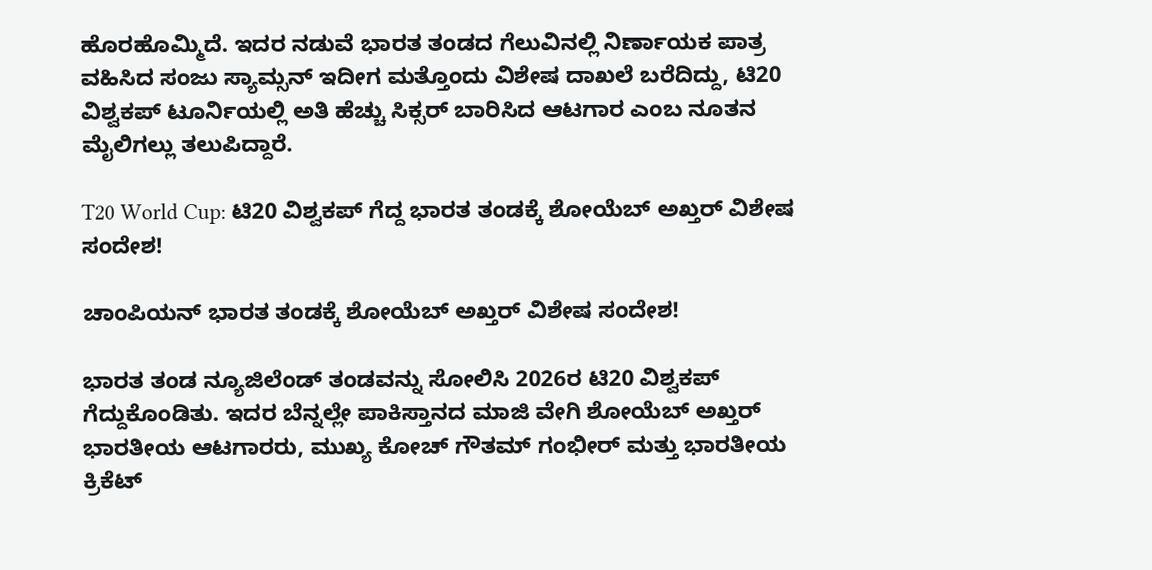ಹೊರಹೊಮ್ಮಿದೆ. ಇದರ ನಡುವೆ ಭಾರತ ತಂಡದ ಗೆಲುವಿನಲ್ಲಿ ನಿರ್ಣಾಯಕ ಪಾತ್ರ ವಹಿಸಿದ ಸಂಜು ಸ್ಯಾಮ್ಸನ್ ಇದೀಗ ಮತ್ತೊಂದು ವಿಶೇಷ ದಾಖಲೆ ಬರೆದಿದ್ದು, ಟಿ20 ವಿಶ್ವಕಪ್ ಟೂರ್ನಿಯಲ್ಲಿ ಅತಿ ಹೆಚ್ಚು ಸಿಕ್ಸರ್ ಬಾರಿಸಿದ ಆಟಗಾರ ಎಂಬ ನೂತನ ಮೈಲಿಗಲ್ಲು ತಲುಪಿದ್ದಾರೆ.

T20 World Cup: ಟಿ20 ವಿಶ್ವಕಪ್‌ ಗೆದ್ದ ಭಾರತ ತಂಡಕ್ಕೆ ಶೋಯೆಬ್‌ ಅಖ್ತರ್‌ ವಿಶೇಷ ಸಂದೇಶ!

ಚಾಂಪಿಯನ್‌ ಭಾರತ ತಂಡಕ್ಕೆ ಶೋಯೆಬ್‌ ಅಖ್ತರ್‌ ವಿಶೇಷ ಸಂದೇಶ!

ಭಾರತ ತಂಡ ನ್ಯೂಜಿಲೆಂಡ್ ತಂಡವನ್ನು ಸೋಲಿಸಿ 2026ರ ಟಿ20 ವಿಶ್ವಕಪ್ ಗೆದ್ದುಕೊಂಡಿತು. ಇದರ ಬೆನ್ನಲ್ಲೇ ಪಾಕಿಸ್ತಾನದ ಮಾಜಿ ವೇಗಿ ಶೋಯೆಬ್ ಅಖ್ತರ್ ಭಾರತೀಯ ಆಟಗಾರರು, ಮುಖ್ಯ ಕೋಚ್ ಗೌತಮ್ ಗಂಭೀರ್ ಮತ್ತು ಭಾರತೀಯ ಕ್ರಿಕೆಟ್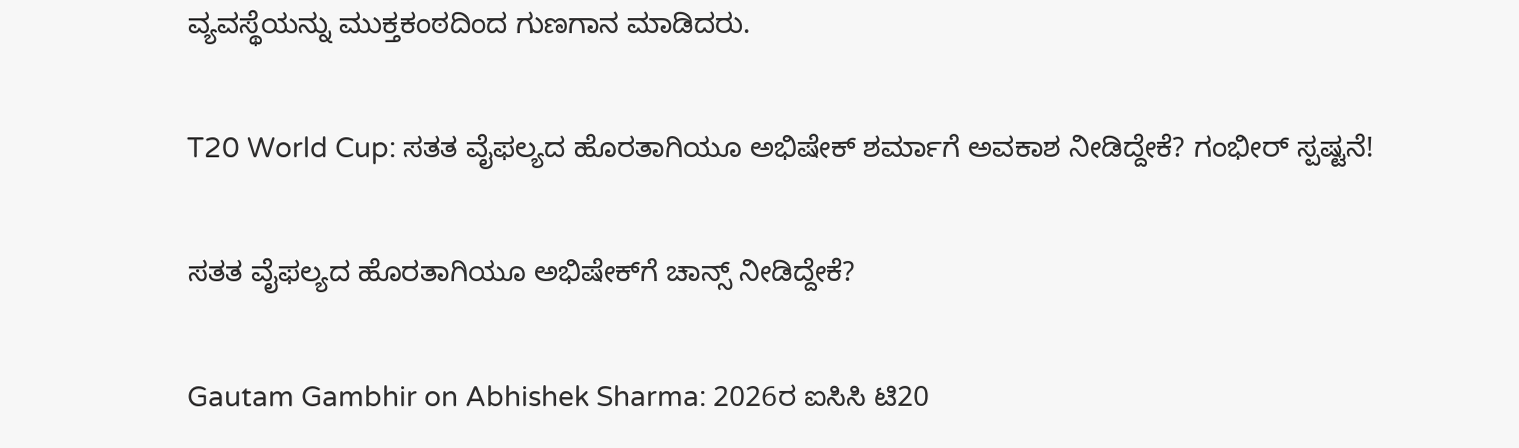ವ್ಯವಸ್ಥೆಯನ್ನು ಮುಕ್ತಕಂಠದಿಂದ ಗುಣಗಾನ ಮಾಡಿದರು.

T20 World Cup: ಸತತ ವೈಫಲ್ಯದ ಹೊರತಾಗಿಯೂ ಅಭಿಷೇಕ್‌ ಶರ್ಮಾಗೆ ಅವಕಾಶ ನೀಡಿದ್ದೇಕೆ? ಗಂಭೀರ್‌ ಸ್ಪಷ್ಟನೆ!

ಸತತ ವೈಫಲ್ಯದ ಹೊರತಾಗಿಯೂ ಅಭಿಷೇಕ್‌ಗೆ ಚಾನ್ಸ್‌ ನೀಡಿದ್ದೇಕೆ?

Gautam Gambhir on Abhishek Sharma: 2026ರ ಐಸಿಸಿ ಟಿ20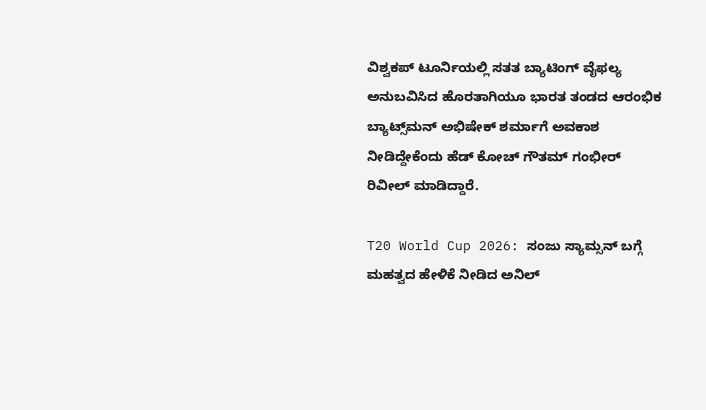ವಿಶ್ವಕಪ್‌ ಟೂರ್ನಿಯಲ್ಲಿ ಸತತ ಬ್ಯಾಟಿಂಗ್‌ ವೈಫಲ್ಯ ಅನುಬವಿಸಿದ ಹೊರತಾಗಿಯೂ ಭಾರತ ತಂಡದ ಆರಂಭಿಕ ಬ್ಯಾಟ್ಸ್‌ಮನ್‌ ಅಭಿಷೇಕ್‌ ಶರ್ಮಾಗೆ ಅವಕಾಶ ನೀಡಿದ್ದೇಕೆಂದು ಹೆಡ್‌ ಕೋಚ್‌ ಗೌತಮ್‌ ಗಂಭೀರ್‌ ರಿವೀಲ್‌ ಮಾಡಿದ್ದಾರೆ.

T20 World Cup 2026: ಸಂಜು ಸ್ಯಾಮ್ಸನ್‌ ಬಗ್ಗೆ ಮಹತ್ವದ ಹೇಳಿಕೆ ನೀಡಿದ ಅನಿಲ್‌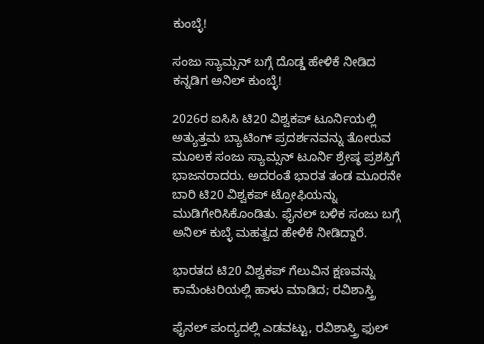ಕುಂಬ್ಳೆ!

ಸಂಜು ಸ್ಯಾಮ್ಸನ್‌ ಬಗ್ಗೆ ದೊಡ್ಡ ಹೇಳಿಕೆ ನೀಡಿದ ಕನ್ನಡಿಗ ಅನಿಲ್‌ ಕುಂಬ್ಳೆ!

2026ರ ಐಸಿಸಿ ಟಿ20 ವಿಶ್ವಕಪ್‌ ಟೂರ್ನಿಯಲ್ಲಿ ಅತ್ಯುತ್ತಮ ಬ್ಯಾಟಿಂಗ್‌ ಪ್ರದರ್ಶನವನ್ನು ತೋರುವ ಮೂಲಕ ಸಂಜು ಸ್ಯಾಮ್ಸನ್‌ ಟೂರ್ನಿ ಶ್ರೇಷ್ಠ ಪ್ರಶಸ್ತಿಗೆ ಭಾಜನರಾದರು. ಅದರಂತೆ ಭಾರತ ತಂಡ ಮೂರನೇ ಬಾರಿ ಟಿ20 ವಿಶ್ವಕಪ್‌ ಟ್ರೋಫಿಯನ್ನು ಮುಡಿಗೇರಿಸಿಕೊಂಡಿತು. ಫೈನಲ್‌ ಬಳಿಕ ಸಂಜು ಬಗ್ಗೆ ಅನಿಲ್‌ ಕುಬ್ಳೆ ಮಹತ್ವದ ಹೇಳಿಕೆ ನೀಡಿದ್ದಾರೆ.

ಭಾರತದ ಟಿ20 ವಿಶ್ವಕಪ್ ಗೆಲುವಿನ ಕ್ಷಣವನ್ನು ಕಾಮೆಂಟರಿಯಲ್ಲಿ ಹಾಳು ಮಾಡಿದ; ರವಿಶಾಸ್ತ್ರಿ

ಫೈನಲ್‌ ಪಂದ್ಯದಲ್ಲಿ ಎಡವಟ್ಟು, ರವಿಶಾಸ್ತ್ರಿ ಫುಲ್‌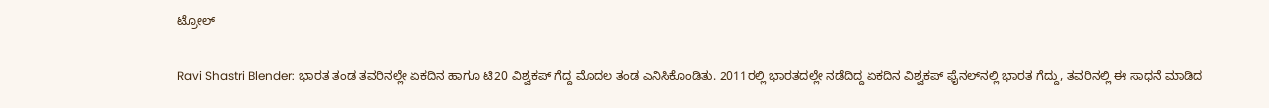ಟ್ರೋಲ್

Ravi Shastri Blender: ಭಾರತ ತಂಡ ತವರಿನಲ್ಲೇ ಏಕದಿನ ಹಾಗೂ ಟಿ20 ವಿಶ್ವಕಪ್‌ ಗೆದ್ದ ಮೊದಲ ತಂಡ ಎನಿಸಿಕೊಂಡಿತು. 2011ರಲ್ಲಿ ಭಾರತದಲ್ಲೇ ನಡೆದಿದ್ದ ಏಕದಿನ ವಿಶ್ವಕಪ್‌ ಫೈನಲ್‌ನಲ್ಲಿ ಭಾರತ ಗೆದ್ದು, ತವರಿನಲ್ಲಿ ಈ ಸಾಧನೆ ಮಾಡಿದ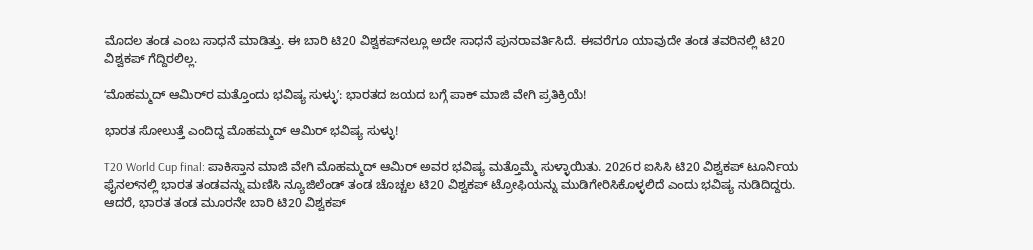ಮೊದಲ ತಂಡ ಎಂಬ ಸಾಧನೆ ಮಾಡಿತ್ತು. ಈ ಬಾರಿ ಟಿ20 ವಿಶ್ವಕಪ್‌ನಲ್ಲೂ ಅದೇ ಸಾಧನೆ ಪುನರಾವರ್ತಿಸಿದೆ. ಈವರೆಗೂ ಯಾವುದೇ ತಂಡ ತವರಿನಲ್ಲಿ ಟಿ20 ವಿಶ್ವಕಪ್‌ ಗೆದ್ದಿರಲಿಲ್ಲ.

ʻಮೊಹಮ್ಮದ್‌ ಆಮಿರ್‌ರ ಮತ್ತೊಂದು ಭವಿಷ್ಯ ಸುಳ್ಳುʼ: ಭಾರತದ ಜಯದ ಬಗ್ಗೆ ಪಾಕ್‌ ಮಾಜಿ ವೇಗಿ ಪ್ರತಿಕ್ರಿಯೆ!

ಭಾರತ ಸೋಲುತ್ತೆ ಎಂದಿದ್ದ ಮೊಹಮ್ಮದ್‌ ಆಮಿರ್‌ ಭವಿಷ್ಯ ಸುಳ್ಳು!

T20 World Cup final: ಪಾಕಿಸ್ತಾನ ಮಾಜಿ ವೇಗಿ ಮೊಹಮ್ಮದ್‌ ಆಮಿರ್‌ ಅವರ ಭವಿಷ್ಯ ಮತ್ತೊಮ್ಮೆ ಸುಳ್ಳಾಯಿತು. 2026ರ ಐಸಿಸಿ ಟಿ20 ವಿಶ್ವಕಪ್‌ ಟೂರ್ನಿಯ ಫೈನಲ್‌ನಲ್ಲಿ ಭಾರತ ತಂಡವನ್ನು ಮಣಿಸಿ ನ್ಯೂಜಿಲೆಂಡ್‌ ತಂಡ ಚೊಚ್ಚಲ ಟಿ20 ವಿಶ್ವಕಪ್‌ ಟ್ರೋಫಿಯನ್ನು ಮುಡಿಗೇರಿಸಿಕೊಳ್ಳಲಿದೆ ಎಂದು ಭವಿಷ್ಯ ನುಡಿದಿದ್ದರು. ಆದರೆ, ಭಾರತ ತಂಡ ಮೂರನೇ ಬಾರಿ ಟಿ20 ವಿಶ್ವಕಪ್‌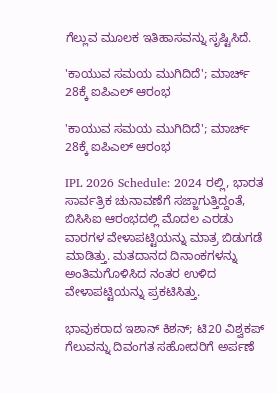ಗೆಲ್ಲುವ ಮೂಲಕ ಇತಿಹಾಸವನ್ನು ಸೃಷ್ಟಿಸಿದೆ.

'ಕಾಯುವ ಸಮಯ ಮುಗಿದಿದೆ'; ಮಾರ್ಚ್‌ 28ಕ್ಕೆ ಐಪಿಎಲ್‌ ಆರಂಭ

'ಕಾಯುವ ಸಮಯ ಮುಗಿದಿದೆ'; ಮಾರ್ಚ್‌ 28ಕ್ಕೆ ಐಪಿಎಲ್‌ ಆರಂಭ

IPL 2026 Schedule: 2024 ರಲ್ಲಿ, ಭಾರತ ಸಾರ್ವತ್ರಿಕ ಚುನಾವಣೆಗೆ ಸಜ್ಜಾಗುತ್ತಿದ್ದಂತೆ, ಬಿಸಿಸಿಐ ಆರಂಭದಲ್ಲಿ ಮೊದಲ ಎರಡು ವಾರಗಳ ವೇಳಾಪಟ್ಟಿಯನ್ನು ಮಾತ್ರ ಬಿಡುಗಡೆ ಮಾಡಿತ್ತು. ಮತದಾನದ ದಿನಾಂಕಗಳನ್ನು ಅಂತಿಮಗೊಳಿಸಿದ ನಂತರ ಉಳಿದ ವೇಳಾಪಟ್ಟಿಯನ್ನು ಪ್ರಕಟಿಸಿತ್ತು.

ಭಾವುಕರಾದ ಇಶಾನ್ ಕಿಶನ್; ಟಿ20 ವಿಶ್ವಕಪ್ ಗೆಲುವನ್ನು ದಿವಂಗತ ಸಹೋದರಿಗೆ ಅರ್ಪಣೆ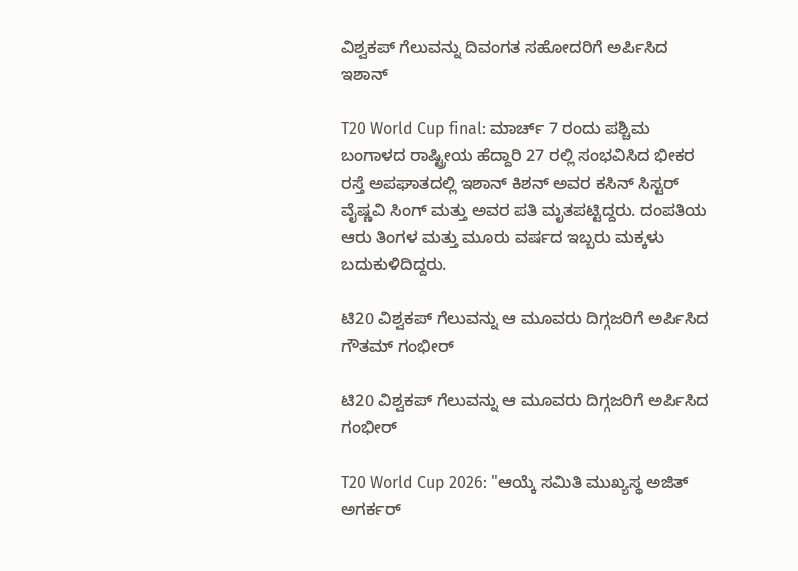ವಿಶ್ವಕಪ್ ಗೆಲುವನ್ನು ದಿವಂಗತ ಸಹೋದರಿಗೆ ಅರ್ಪಿಸಿದ ಇಶಾನ್

T20 World Cup final: ಮಾರ್ಚ್ 7 ರಂದು ಪಶ್ಚಿಮ ಬಂಗಾಳದ ರಾಷ್ಟ್ರೀಯ ಹೆದ್ದಾರಿ 27 ರಲ್ಲಿ ಸಂಭವಿಸಿದ ಭೀಕರ ರಸ್ತೆ ಅಪಘಾತದಲ್ಲಿ ಇಶಾನ್ ಕಿಶನ್ ಅವರ ಕಸಿನ್ ಸಿಸ್ಟರ್ ವೈಷ್ಣವಿ ಸಿಂಗ್ ಮತ್ತು ಅವರ ಪತಿ ಮೃತಪಟ್ಟಿದ್ದರು. ದಂಪತಿಯ ಆರು ತಿಂಗಳ ಮತ್ತು ಮೂರು ವರ್ಷದ ಇಬ್ಬರು ಮಕ್ಕಳು ಬದುಕುಳಿದಿದ್ದರು.

ಟಿ20 ವಿಶ್ವಕಪ್ ಗೆಲುವನ್ನು ಆ ಮೂವರು ದಿಗ್ಗಜರಿಗೆ ಅರ್ಪಿಸಿದ ಗೌತಮ್ ಗಂಭೀರ್

ಟಿ20 ವಿಶ್ವಕಪ್ ಗೆಲುವನ್ನು ಆ ಮೂವರು ದಿಗ್ಗಜರಿಗೆ ಅರ್ಪಿಸಿದ ಗಂಭೀರ್

T20 World Cup 2026: "ಆಯ್ಕೆ ಸಮಿತಿ ಮುಖ್ಯಸ್ಥ ಅಜಿತ್ ಅಗರ್ಕರ್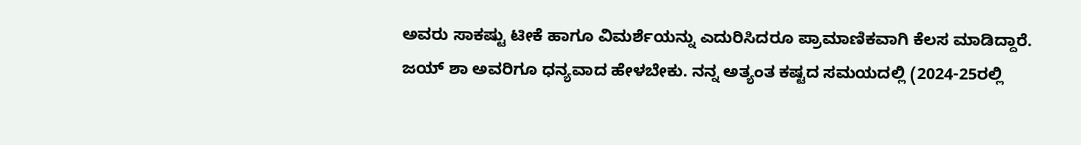ಅವರು ಸಾಕಷ್ಟು ಟೀಕೆ ಹಾಗೂ ವಿಮರ್ಶೆಯನ್ನು ಎದುರಿಸಿದರೂ ಪ್ರಾಮಾಣಿಕವಾಗಿ ಕೆಲಸ ಮಾಡಿದ್ದಾರೆ. ಜಯ್ ಶಾ ಅವರಿಗೂ ಧನ್ಯವಾದ ಹೇಳಬೇಕು. ನನ್ನ ಅತ್ಯಂತ ಕಷ್ಟದ ಸಮಯದಲ್ಲಿ (2024-25ರಲ್ಲಿ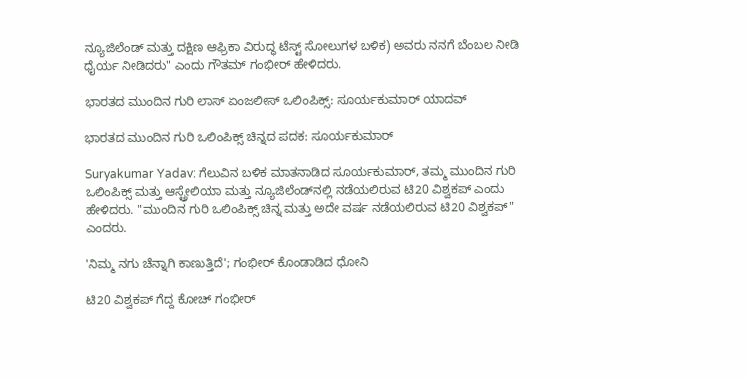ನ್ಯೂಜಿಲೆಂಡ್ ಮತ್ತು ದಕ್ಷಿಣ ಆಫ್ರಿಕಾ ವಿರುದ್ಧ ಟೆಸ್ಟ್ ಸೋಲುಗಳ ಬಳಿಕ) ಅವರು ನನಗೆ ಬೆಂಬಲ ನೀಡಿ ಧೈರ್ಯ ನೀಡಿದರು" ಎಂದು ಗೌತಮ್‌ ಗಂಭೀರ್‌ ಹೇಳಿದರು.

ಭಾರತದ ಮುಂದಿನ ಗುರಿ ಲಾಸ್ ಏಂಜಲೀಸ್ ಒಲಿಂಪಿಕ್ಸ್: ಸೂರ್ಯಕುಮಾರ್ ಯಾದವ್

ಭಾರತದ ಮುಂದಿನ ಗುರಿ ಒಲಿಂಪಿಕ್ಸ್ ಚಿನ್ನದ ಪದಕ: ಸೂರ್ಯಕುಮಾರ್

Suryakumar Yadav: ಗೆಲುವಿನ ಬಳಿಕ ಮಾತನಾಡಿದ ಸೂರ್ಯಕುಮಾರ್‌, ತಮ್ಮ ಮುಂದಿನ ಗುರಿ ಒಲಿಂಪಿಕ್ಸ್ ಮತ್ತು ಆಸ್ಟ್ರೇಲಿಯಾ ಮತ್ತು ನ್ಯೂಜಿಲೆಂಡ್‌ನಲ್ಲಿ ನಡೆಯಲಿರುವ ಟಿ20 ವಿಶ್ವಕಪ್ ಎಂದು ಹೇಳಿದರು. "ಮುಂದಿನ ಗುರಿ ಒಲಿಂಪಿಕ್ಸ್ ಚಿನ್ನ ಮತ್ತು ಅದೇ ವರ್ಷ ನಡೆಯಲಿರುವ ಟಿ20 ವಿಶ್ವಕಪ್" ಎಂದರು.

'ನಿಮ್ಮ ನಗು ಚೆನ್ನಾಗಿ ಕಾಣುತ್ತಿದೆ'; ಗಂಭೀರ್‌ ಕೊಂಡಾಡಿದ ಧೋನಿ

ಟಿ20 ವಿಶ್ವಕಪ್‌ ಗೆದ್ದ ಕೋಚ್‌ ಗಂಭೀರ್‌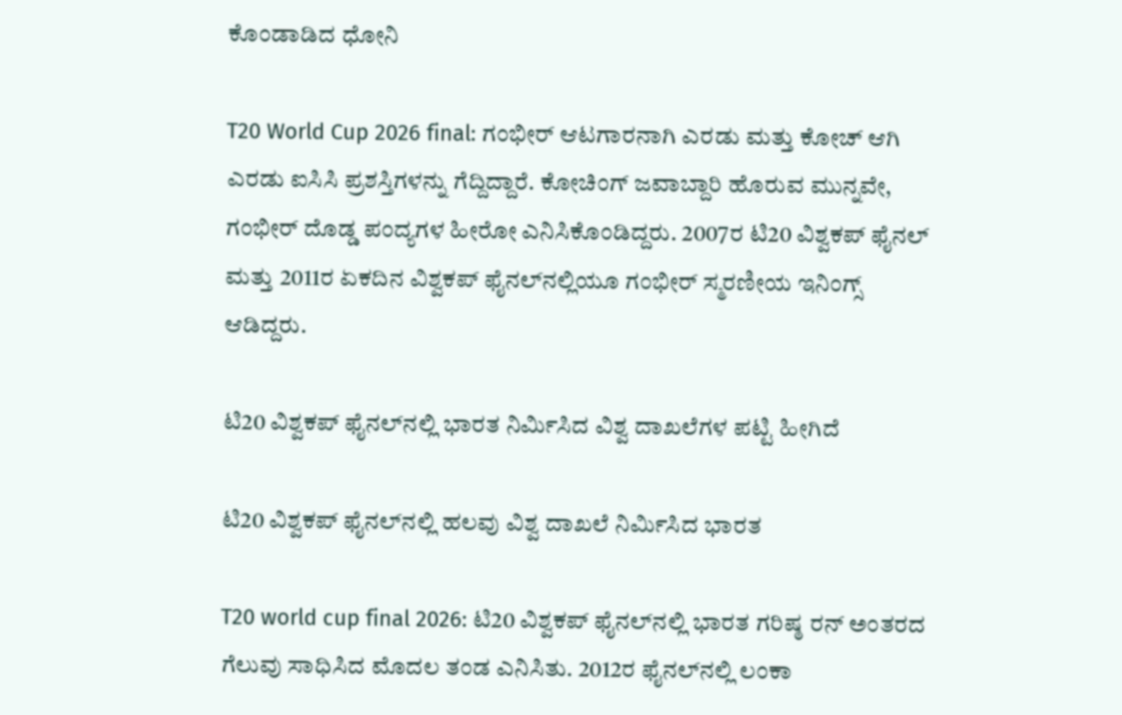ಕೊಂಡಾಡಿದ ಧೋನಿ

T20 World Cup 2026 final: ಗಂಭೀರ್‌ ಆಟಗಾರನಾಗಿ ಎರಡು ಮತ್ತು ಕೋಚ್ ಆಗಿ ಎರಡು ಐಸಿಸಿ ಪ್ರಶಸ್ತಿಗಳನ್ನು ಗೆದ್ದಿದ್ದಾರೆ. ಕೋಚಿಂಗ್ ಜವಾಬ್ದಾರಿ ಹೊರುವ ಮುನ್ನವೇ, ಗಂಭೀರ್ ದೊಡ್ಡ ಪಂದ್ಯಗಳ ಹೀರೋ ಎನಿಸಿಕೊಂಡಿದ್ದರು. 2007ರ ಟಿ20 ವಿಶ್ವಕಪ್ ಫೈನಲ್‌ ಮತ್ತು 2011ರ ಏಕದಿನ ವಿಶ್ವಕಪ್ ಫೈನಲ್‌ನಲ್ಲಿಯೂ ಗಂಭೀರ್‌ ಸ್ಮರಣೀಯ ಇನಿಂಗ್ಸ್‌ ಆಡಿದ್ದರು.

ಟಿ20 ವಿಶ್ವಕಪ್ ಫೈನಲ್‌ನಲ್ಲಿ ಭಾರತ ನಿರ್ಮಿಸಿದ ವಿಶ್ವ ದಾಖಲೆಗಳ ಪಟ್ಟಿ ಹೀಗಿದೆ

ಟಿ20 ವಿಶ್ವಕಪ್ ಫೈನಲ್‌ನಲ್ಲಿ ಹಲವು ವಿಶ್ವ ದಾಖಲೆ ನಿರ್ಮಿಸಿದ ಭಾರತ

T20 world cup final 2026: ಟಿ20 ವಿಶ್ವಕಪ್‌ ಫೈನಲ್‌ನಲ್ಲಿ ಭಾರತ ಗರಿಷ್ಠ ರನ್‌ ಅಂತರದ ಗೆಲುವು ಸಾಧಿಸಿದ ಮೊದಲ ತಂಡ ಎನಿಸಿತು. 2012ರ ಫೈನಲ್‌ನಲ್ಲಿ ಲಂಕಾ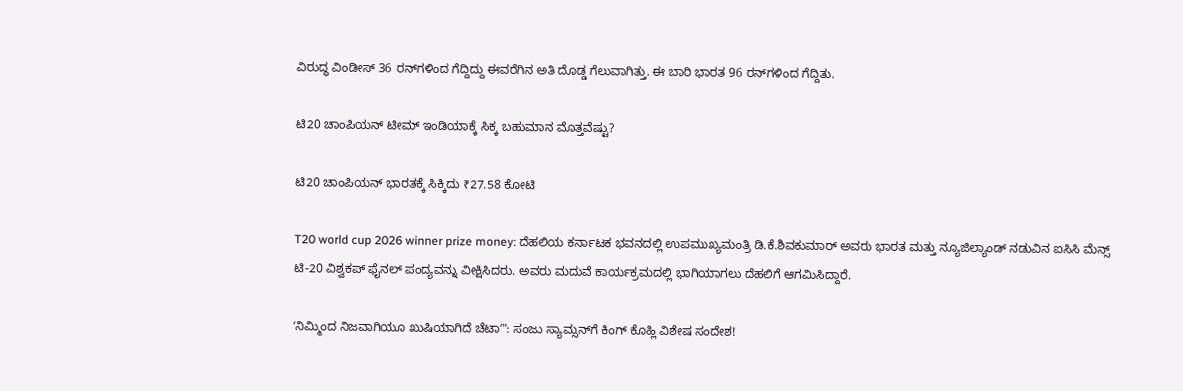ವಿರುದ್ಧ ವಿಂಡೀಸ್‌ 36 ರನ್‌ಗಳಿಂದ ಗೆದ್ದಿದ್ದು ಈವರೆಗಿನ ಅತಿ ದೊಡ್ಡ ಗೆಲುವಾಗಿತ್ತು. ಈ ಬಾರಿ ಭಾರತ 96 ರನ್‌ಗಳಿಂದ ಗೆದ್ದಿತು.

ಟಿ20 ಚಾಂಪಿಯನ್‌ ಟೀಮ್‌ ಇಂಡಿಯಾಕ್ಕೆ ಸಿಕ್ಕ ಬಹುಮಾನ ಮೊತ್ತವೆಷ್ಟು?

ಟಿ20 ಚಾಂಪಿಯನ್‌ ಭಾರತಕ್ಕೆ ಸಿಕ್ಕಿದು ₹27.58 ಕೋಟಿ

T20 world cup 2026 winner prize money: ದೆಹಲಿಯ ಕರ್ನಾಟಕ ಭವನದಲ್ಲಿ ಉಪಮುಖ್ಯಮಂತ್ರಿ ಡಿ.ಕೆ.ಶಿವಕುಮಾರ್‌ ಅವರು ಭಾರತ ಮತ್ತು ನ್ಯೂಜಿಲ್ಯಾಂಡ್ ನಡುವಿನ ಐಸಿಸಿ ಮೆನ್ಸ್ ಟಿ-20 ವಿಶ್ವಕಪ್ ಫೈನಲ್ ಪಂದ್ಯವನ್ನು ವೀಕ್ಷಿಸಿದರು. ಅವರು ಮದುವೆ ಕಾರ್ಯಕ್ರಮದಲ್ಲಿ ಭಾಗಿಯಾಗಲು ದೆಹಲಿಗೆ ಆಗಮಿಸಿದ್ದಾರೆ.

ʻನಿಮ್ಮಿಂದ ನಿಜವಾಗಿಯೂ ಖುಷಿಯಾಗಿದೆ ಚೆಟಾʼ": ಸಂಜು ಸ್ಯಾಮ್ಸನ್‌ಗೆ ಕಿಂಗ್‌ ಕೊಹ್ಲಿ ವಿಶೇಷ ಸಂದೇಶ!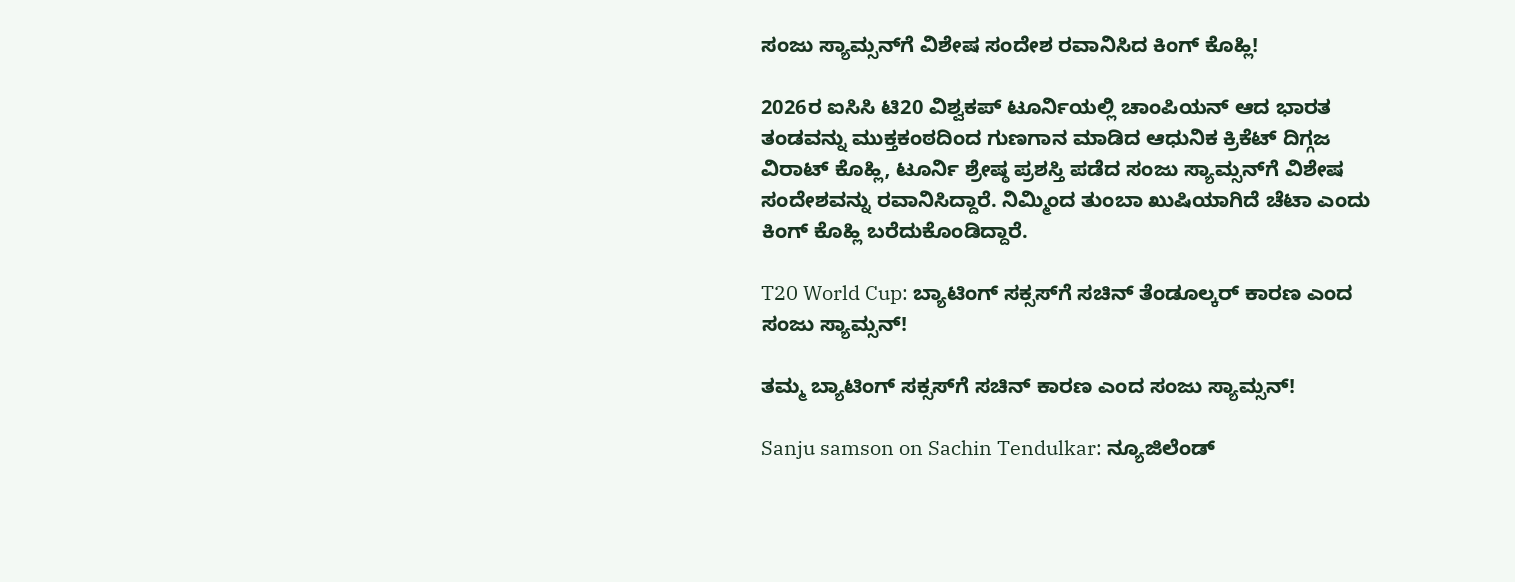ಸಂಜು ಸ್ಯಾಮ್ಸನ್‌ಗೆ ವಿಶೇಷ ಸಂದೇಶ ರವಾನಿಸಿದ ಕಿಂಗ್‌ ಕೊಹ್ಲಿ!

2026ರ ಐಸಿಸಿ ಟಿ20 ವಿಶ್ವಕಪ್‌ ಟೂರ್ನಿಯಲ್ಲಿ ಚಾಂಪಿಯನ್‌ ಆದ ಭಾರತ ತಂಡವನ್ನು ಮುಕ್ತಕಂಠದಿಂದ ಗುಣಗಾನ ಮಾಡಿದ ಆಧುನಿಕ ಕ್ರಿಕೆಟ್‌ ದಿಗ್ಗಜ ವಿರಾಟ್‌ ಕೊಹ್ಲಿ, ಟೂರ್ನಿ ಶ್ರೇಷ್ಠ ಪ್ರಶಸ್ತಿ ಪಡೆದ ಸಂಜು ಸ್ಯಾಮ್ಸನ್‌ಗೆ ವಿಶೇಷ ಸಂದೇಶವನ್ನು ರವಾನಿಸಿದ್ದಾರೆ. ನಿಮ್ಮಿಂದ ತುಂಬಾ ಖುಷಿಯಾಗಿದೆ ಚೆಟಾ ಎಂದು ಕಿಂಗ್‌ ಕೊಹ್ಲಿ ಬರೆದುಕೊಂಡಿದ್ದಾರೆ.

T20 World Cup: ಬ್ಯಾಟಿಂಗ್‌ ಸಕ್ಸಸ್‌ಗೆ ಸಚಿನ್‌ ತೆಂಡೂಲ್ಕರ್‌ ಕಾರಣ ಎಂದ ಸಂಜು ಸ್ಯಾಮ್ಸನ್!

ತಮ್ಮ ಬ್ಯಾಟಿಂಗ್‌ ಸಕ್ಸಸ್‌ಗೆ ಸಚಿನ್‌ ಕಾರಣ ಎಂದ ಸಂಜು ಸ್ಯಾಮ್ಸನ್!

Sanju samson on Sachin Tendulkar: ನ್ಯೂಜಿಲೆಂಡ್‌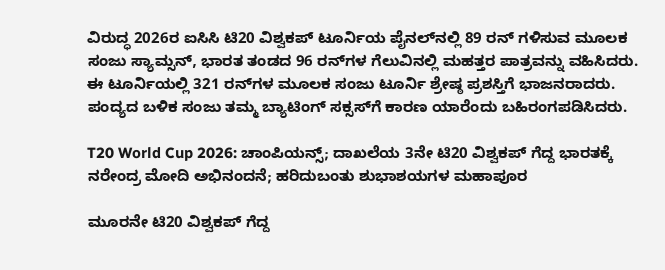ವಿರುದ್ಧ 2026ರ ಐಸಿಸಿ ಟಿ20 ವಿಶ್ವಕಪ್‌ ಟೂರ್ನಿಯ ಪೈನಲ್‌ನಲ್ಲಿ 89 ರನ್‌ ಗಳಿಸುವ ಮೂಲಕ ಸಂಜು ಸ್ಯಾಮ್ಸನ್‌, ಭಾರತ ತಂಡದ 96 ರನ್‌ಗಳ ಗೆಲುವಿನಲ್ಲಿ ಮಹತ್ತರ ಪಾತ್ರವನ್ನು ವಹಿಸಿದರು. ಈ ಟೂರ್ನಿಯಲ್ಲಿ 321 ರನ್‌ಗಳ ಮೂಲಕ ಸಂಜು ಟೂರ್ನಿ ಶ್ರೇಷ್ಠ ಪ್ರಶಸ್ತಿಗೆ ಭಾಜನರಾದರು. ಪಂದ್ಯದ ಬಳಿಕ ಸಂಜು ತಮ್ಮ ಬ್ಯಾಟಿಂಗ್‌ ಸಕ್ಸಸ್‌ಗೆ ಕಾರಣ ಯಾರೆಂದು ಬಹಿರಂಗಪಡಿಸಿದರು.

T20 World Cup 2026: ಚಾಂಪಿಯನ್ಸ್‌; ದಾಖಲೆಯ 3ನೇ ಟಿ20 ವಿಶ್ವಕಪ್‌ ಗೆದ್ದ ಭಾರತಕ್ಕೆ ನರೇಂದ್ರ ಮೋದಿ ಅಭಿನಂದನೆ; ಹರಿದುಬಂತು ಶುಭಾಶಯಗಳ ಮಹಾಪೂರ

ಮೂರನೇ ಟಿ20 ವಿಶ್ವಕಪ್‌ ಗೆದ್ದ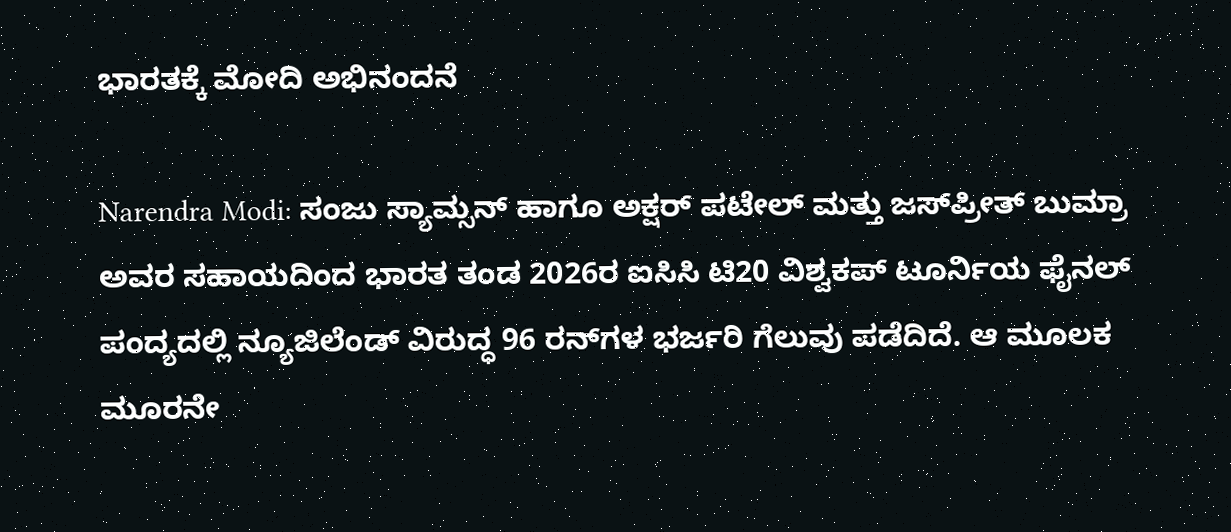ಭಾರತಕ್ಕೆ ಮೋದಿ ಅಭಿನಂದನೆ

Narendra Modi: ಸಂಜು ಸ್ಯಾಮ್ಸನ್‌ ಹಾಗೂ ಅಕ್ಷರ್‌ ಪಟೇಲ್‌ ಮತ್ತು ಜಸ್‌ಪ್ರೀತ್‌ ಬುಮ್ರಾ ಅವರ ಸಹಾಯದಿಂದ ಭಾರತ ತಂಡ 2026ರ ಐಸಿಸಿ ಟಿ20 ವಿಶ್ವಕಪ್‌ ಟೂರ್ನಿಯ ಫೈನಲ್‌ ಪಂದ್ಯದಲ್ಲಿ ನ್ಯೂಜಿಲೆಂಡ್‌ ವಿರುದ್ಧ 96 ರನ್‌ಗಳ ಭರ್ಜರಿ ಗೆಲುವು ಪಡೆದಿದೆ. ಆ ಮೂಲಕ ಮೂರನೇ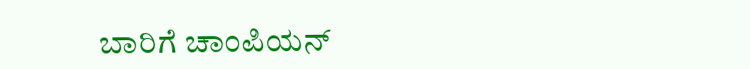ಬಾರಿಗೆ ಚಾಂಪಿಯನ್‌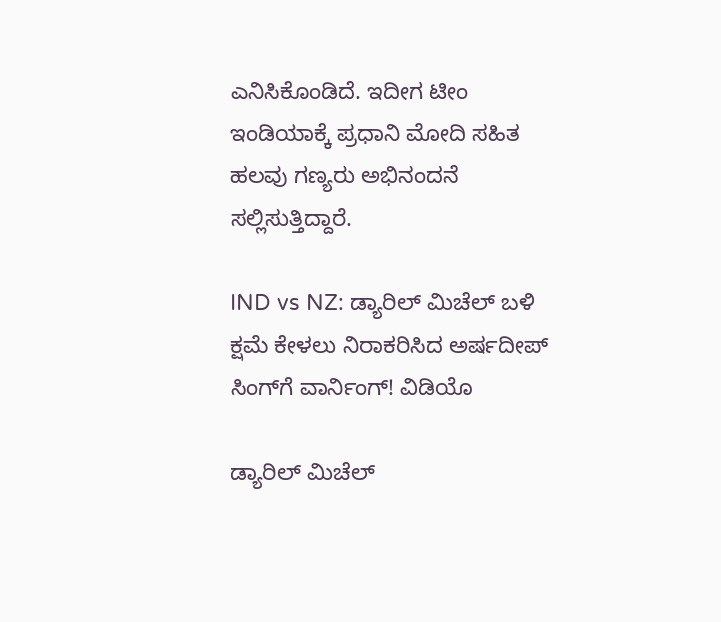ಎನಿಸಿಕೊಂಡಿದೆ. ಇದೀಗ ಟೀಂ ಇಂಡಿಯಾಕ್ಕೆ ಪ್ರಧಾನಿ ಮೋದಿ ಸಹಿತ ಹಲವು ಗಣ್ಯರು ಅಭಿನಂದನೆ ಸಲ್ಲಿಸುತ್ತಿದ್ದಾರೆ.

IND vs NZ: ಡ್ಯಾರಿಲ್‌ ಮಿಚೆಲ್‌‌ ಬಳಿ ಕ್ಷಮೆ ಕೇಳಲು ನಿರಾಕರಿಸಿದ ಅರ್ಷದೀಪ್‌ ಸಿಂಗ್‌ಗೆ ವಾರ್ನಿಂಗ್‌! ವಿಡಿಯೊ

ಡ್ಯಾರಿಲ್‌ ಮಿಚೆಲ್‌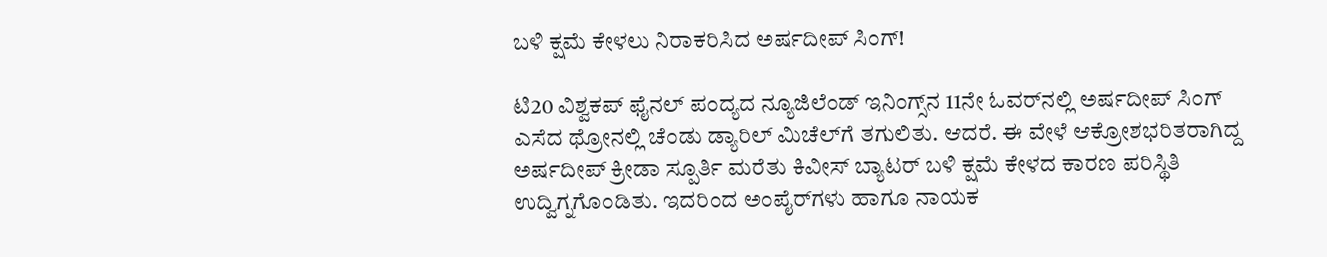ಬಳಿ ಕ್ಷಮೆ ಕೇಳಲು ನಿರಾಕರಿಸಿದ ಅರ್ಷದೀಪ್‌ ಸಿಂಗ್!

ಟಿ20 ವಿಶ್ವಕಪ್ ಫೈನಲ್‌ ಪಂದ್ಯದ ನ್ಯೂಜಿಲೆಂಡ್‌ ಇನಿಂಗ್ಸ್‌ನ 11ನೇ ಓವರ್‌ನಲ್ಲಿ ಅರ್ಷದೀಪ್ ಸಿಂಗ್ ಎಸೆದ ಥ್ರೋನಲ್ಲಿ ಚೆಂಡು ಡ್ಯಾರಿಲ್ ಮಿಚೆಲ್‌ಗೆ ತಗುಲಿತು. ಆದರೆ. ಈ ವೇಳೆ ಆಕ್ರೋಶಭರಿತರಾಗಿದ್ದ ಅರ್ಷದೀಪ್‌ ಕ್ರೀಡಾ ಸ್ಪೂರ್ತಿ ಮರೆತು ಕಿವೀಸ್ ಬ್ಯಾಟರ್‌ ಬಳಿ ಕ್ಷಮೆ ಕೇಳದ ಕಾರಣ ಪರಿಸ್ಥಿತಿ ಉದ್ವಿಗ್ನಗೊಂಡಿತು. ಇದರಿಂದ ಅಂಪೈರ್‌ಗಳು ಹಾಗೂ ನಾಯಕ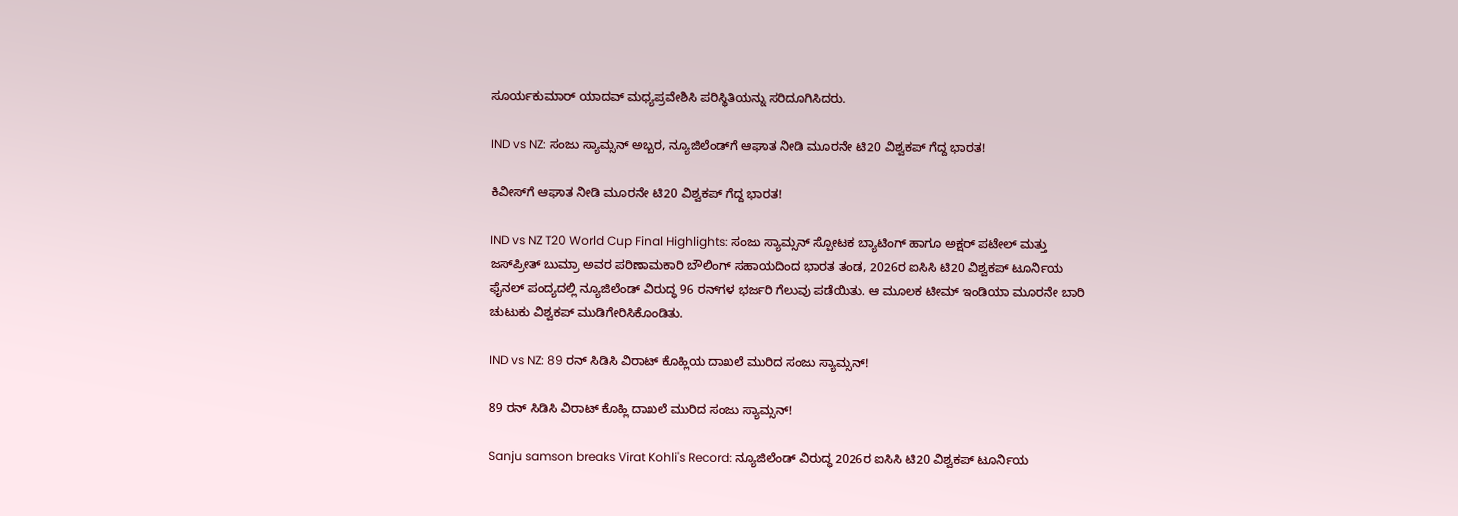ಸೂರ್ಯಕುಮಾರ್ ಯಾದವ್ ಮಧ್ಯಪ್ರವೇಶಿಸಿ ಪರಿಸ್ಥಿತಿಯನ್ನು ಸರಿದೂಗಿಸಿದರು.

IND vs NZ: ಸಂಜು ಸ್ಯಾಮ್ಸನ್‌ ಅಬ್ಬರ, ನ್ಯೂಜಿಲೆಂಡ್‌ಗೆ ಆಘಾತ ನೀಡಿ ಮೂರನೇ ಟಿ20 ವಿಶ್ವಕಪ್‌ ಗೆದ್ದ ಭಾರತ!

ಕಿವೀಸ್‌ಗೆ ಆಘಾತ ನೀಡಿ ಮೂರನೇ ಟಿ20 ವಿಶ್ವಕಪ್‌ ಗೆದ್ದ ಭಾರತ!

IND vs NZ T20 World Cup Final Highlights: ಸಂಜು ಸ್ಯಾಮ್ಸನ್‌ ಸ್ಪೋಟಕ ಬ್ಯಾಟಿಂಗ್‌ ಹಾಗೂ ಅಕ್ಷರ್‌ ಪಟೇಲ್‌ ಮತ್ತು ಜಸ್‌ಪ್ರೀತ್‌ ಬುಮ್ರಾ ಅವರ ಪರಿಣಾಮಕಾರಿ ಬೌಲಿಂಗ್‌ ಸಹಾಯದಿಂದ ಭಾರತ ತಂಡ, 2026ರ ಐಸಿಸಿ ಟಿ20 ವಿಶ್ವಕಪ್‌ ಟೂರ್ನಿಯ ಫೈನಲ್‌ ಪಂದ್ಯದಲ್ಲಿ ನ್ಯೂಜಿಲೆಂಡ್‌ ವಿರುದ್ಧ 96 ರನ್‌ಗಳ ಭರ್ಜರಿ ಗೆಲುವು ಪಡೆಯಿತು. ಆ ಮೂಲಕ ಟೀಮ್‌ ಇಂಡಿಯಾ ಮೂರನೇ ಬಾರಿ ಚುಟುಕು ವಿಶ್ವಕಪ್‌ ಮುಡಿಗೇರಿಸಿಕೊಂಡಿತು.

IND vs NZ: 89 ರನ್‌ ಸಿಡಿಸಿ ವಿರಾಟ್‌ ಕೊಹ್ಲಿಯ ದಾಖಲೆ ಮುರಿದ ಸಂಜು ಸ್ಯಾಮ್ಸನ್‌!

89 ರನ್‌ ಸಿಡಿಸಿ ವಿರಾಟ್‌ ಕೊಹ್ಲಿ ದಾಖಲೆ ಮುರಿದ ಸಂಜು ಸ್ಯಾಮ್ಸನ್‌!

Sanju samson breaks Virat Kohli's Record: ನ್ಯೂಜಿಲೆಂಡ್‌ ವಿರುದ್ಧ 2026ರ ಐಸಿಸಿ ಟಿ20 ವಿಶ್ವಕಪ್‌ ಟೂರ್ನಿಯ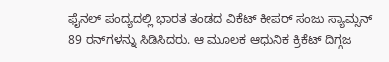ಫೈನಲ್‌ ಪಂದ್ಯದಲ್ಲಿ ಭಾರತ ತಂಡದ ವಿಕೆಟ್‌ ಕೀಪರ್‌ ಸಂಜು ಸ್ಯಾಮ್ಸನ್‌ 89 ರನ್‌ಗಳನ್ನು ಸಿಡಿಸಿದರು. ಆ ಮೂಲಕ ಆಧುನಿಕ ಕ್ರಿಕೆಟ್‌ ದಿಗ್ಗಜ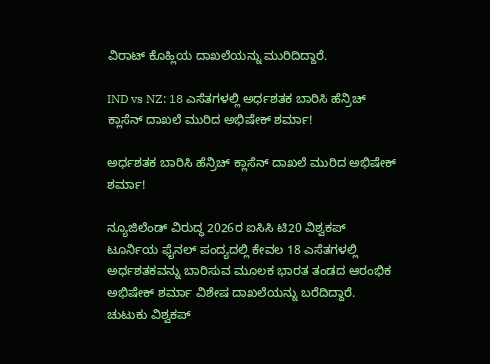ವಿರಾಟ್‌ ಕೊಹ್ಲಿಯ ದಾಖಲೆಯನ್ನು ಮುರಿದಿದ್ದಾರೆ.

IND vs NZ: 18 ಎಸೆತಗಳಲ್ಲಿ ಅರ್ಧಶತಕ ಬಾರಿಸಿ ಹೆನ್ರಿಚ್‌ ಕ್ಲಾಸೆನ್‌ ದಾಖಲೆ ಮುರಿದ ಅಭಿಷೇಕ್‌ ಶರ್ಮಾ!

ಅರ್ಧಶತಕ ಬಾರಿಸಿ ಹೆನ್ರಿಚ್‌ ಕ್ಲಾಸೆನ್‌ ದಾಖಲೆ ಮುರಿದ ಅಭಿಷೇಕ್‌ ಶರ್ಮಾ!

ನ್ಯೂಜಿಲೆಂಡ್‌ ವಿರುದ್ಧ 2026ರ ಐಸಿಸಿ ಟಿ20 ವಿಶ್ವಕಪ್‌ ಟೂರ್ನಿಯ ಫೈನಲ್‌ ಪಂದ್ಯದಲ್ಲಿ ಕೇವಲ 18 ಎಸೆತಗಳಲ್ಲಿ ಅರ್ಧಶತಕವನ್ನು ಬಾರಿಸುವ ಮೂಲಕ ಭಾರತ ತಂಡದ ಆರಂಭಿಕ ಅಭಿಷೇಕ್‌ ಶರ್ಮಾ ವಿಶೇಷ ದಾಖಲೆಯನ್ನು ಬರೆದಿದ್ದಾರೆ. ಚುಟುಕು ವಿಶ್ವಕಪ್‌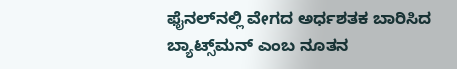ಫೈನಲ್‌ನಲ್ಲಿ ವೇಗದ ಅರ್ಧಶತಕ ಬಾರಿಸಿದ ಬ್ಯಾಟ್ಸ್‌ಮನ್‌ ಎಂಬ ನೂತನ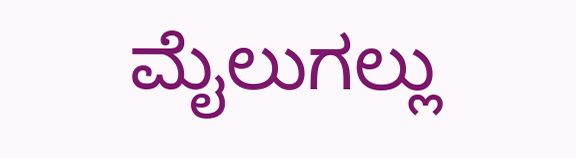ಮೈಲುಗಲ್ಲು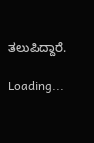ತಲುಪಿದ್ದಾರೆ.

Loading...